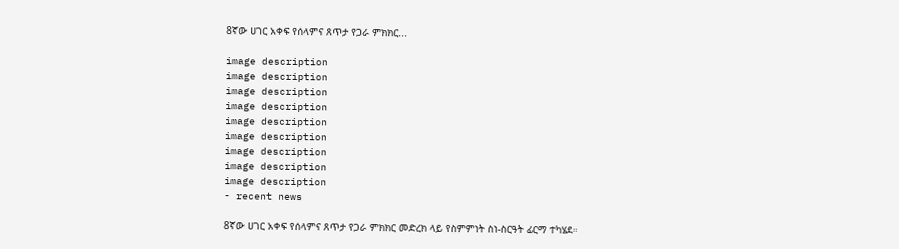8ኛው ሀገር አቀፍ የሰላምና ጸጥታ የጋራ ምክክር...

image description
image description
image description
image description
image description
image description
image description
image description
image description
- recent news

8ኛው ሀገር አቀፍ የሰላምና ጸጥታ የጋራ ምክክር መድረክ ላይ የስምምነት ስነ-ስርዓት ፊርማ ተካሄደ።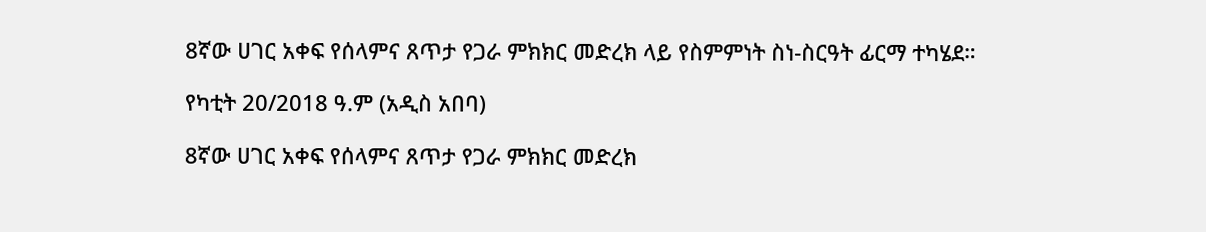8ኛው ሀገር አቀፍ የሰላምና ጸጥታ የጋራ ምክክር መድረክ ላይ የስምምነት ስነ-ስርዓት ፊርማ ተካሄደ።

የካቲት 20/2018 ዓ.ም (አዲስ አበባ)

8ኛው ሀገር አቀፍ የሰላምና ጸጥታ የጋራ ምክክር መድረክ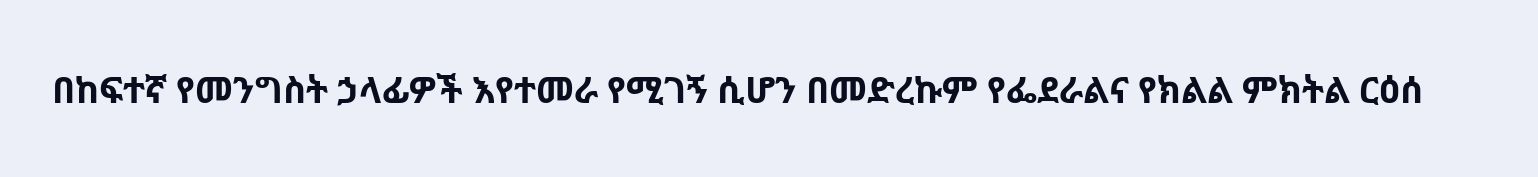በከፍተኛ የመንግስት ኃላፊዎች እየተመራ የሚገኝ ሲሆን በመድረኩም የፌደራልና የክልል ምክትል ርዕሰ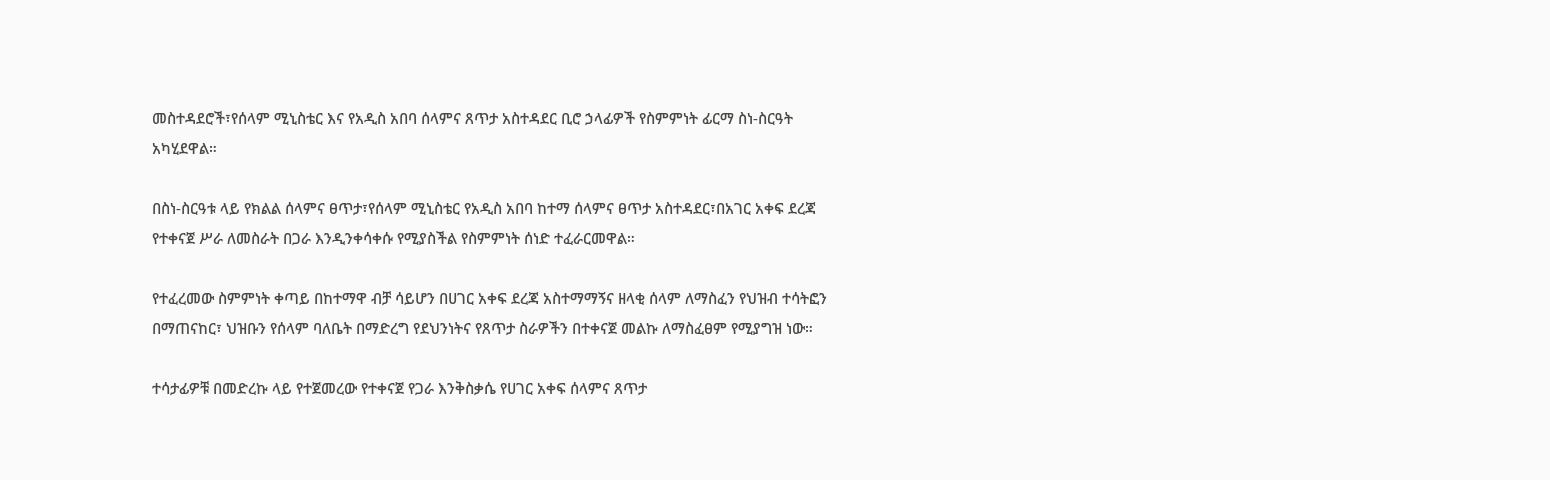መስተዳደሮች፣የሰላም ሚኒስቴር እና የአዲስ አበባ ሰላምና ጸጥታ አስተዳደር ቢሮ ኃላፊዎች የስምምነት ፊርማ ስነ-ስርዓት አካሂደዋል።

በስነ-ስርዓቱ ላይ የክልል ሰላምና ፀጥታ፣የሰላም ሚኒስቴር የአዲስ አበባ ከተማ ሰላምና ፀጥታ አስተዳደር፣በአገር አቀፍ ደረጃ የተቀናጀ ሥራ ለመስራት በጋራ እንዲንቀሳቀሱ የሚያስችል የስምምነት ሰነድ ተፈራርመዋል።

የተፈረመው ስምምነት ቀጣይ በከተማዋ ብቻ ሳይሆን በሀገር አቀፍ ደረጃ አስተማማኝና ዘላቂ ሰላም ለማስፈን የህዝብ ተሳትፎን በማጠናከር፣ ህዝቡን የሰላም ባለቤት በማድረግ የደህንነትና የጸጥታ ስራዎችን በተቀናጀ መልኩ ለማስፈፀም የሚያግዝ ነው።

ተሳታፊዎቹ በመድረኩ ላይ የተጀመረው የተቀናጀ የጋራ እንቅስቃሴ የሀገር አቀፍ ሰላምና ጸጥታ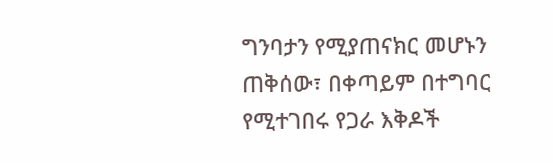ግንባታን የሚያጠናክር መሆኑን ጠቅሰው፣ በቀጣይም በተግባር የሚተገበሩ የጋራ እቅዶች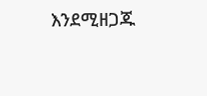እንደሚዘጋጁ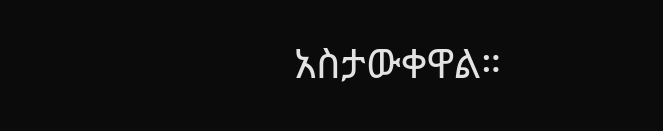አስታውቀዋል።